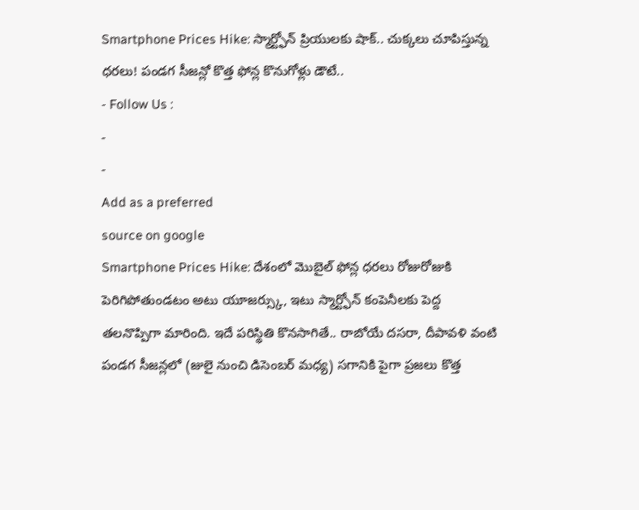Smartphone Prices Hike: స్మార్ట్ఫోన్ ప్రియులకు షాక్.. చుక్కలు చూపిస్తున్న ధరలు! పండగ సీజన్లో కొత్త ఫోన్ల కొనుగోళ్లు డౌటే..
- Follow Us :
-
-
Add as a preferred
source on google
Smartphone Prices Hike: దేశంలో మొబైల్ ఫోన్ల ధరలు రోజురోజుకి పెరిగిపోతుండటం అటు యూజర్స్కు, ఇటు స్మార్ట్ఫోన్ కంపెనీలకు పెద్ద తలనొప్పిగా మారింది. ఇదే పరిస్థితి కొనసాగితే.. రాబోయే దసరా, దీపావళి వంటి పండగ సీజన్లలో (జులై నుంచి డిసెంబర్ మధ్య) సగానికి పైగా ప్రజలు కొత్త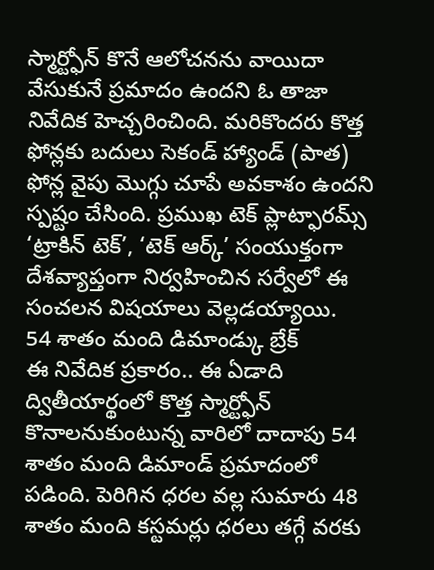స్మార్ట్ఫోన్ కొనే ఆలోచనను వాయిదా వేసుకునే ప్రమాదం ఉందని ఓ తాజా నివేదిక హెచ్చరించింది. మరికొందరు కొత్త ఫోన్లకు బదులు సెకండ్ హ్యాండ్ (పాత) ఫోన్ల వైపు మొగ్గు చూపే అవకాశం ఉందని స్పష్టం చేసింది. ప్రముఖ టెక్ ప్లాట్ఫారమ్స్ ‘ట్రాకిన్ టెక్’, ‘టెక్ ఆర్క్’ సంయుక్తంగా దేశవ్యాప్తంగా నిర్వహించిన సర్వేలో ఈ సంచలన విషయాలు వెల్లడయ్యాయి.
54 శాతం మంది డిమాండ్కు బ్రేక్
ఈ నివేదిక ప్రకారం.. ఈ ఏడాది ద్వితీయార్థంలో కొత్త స్మార్ట్ఫోన్ కొనాలనుకుంటున్న వారిలో దాదాపు 54 శాతం మంది డిమాండ్ ప్రమాదంలో పడింది. పెరిగిన ధరల వల్ల సుమారు 48 శాతం మంది కస్టమర్లు ధరలు తగ్గే వరకు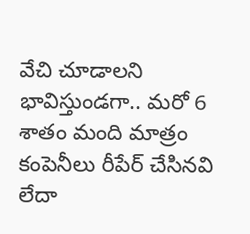వేచి చూడాలని భావిస్తుండగా.. మరో 6 శాతం మంది మాత్రం కంపెనీలు రీపేర్ చేసినవి లేదా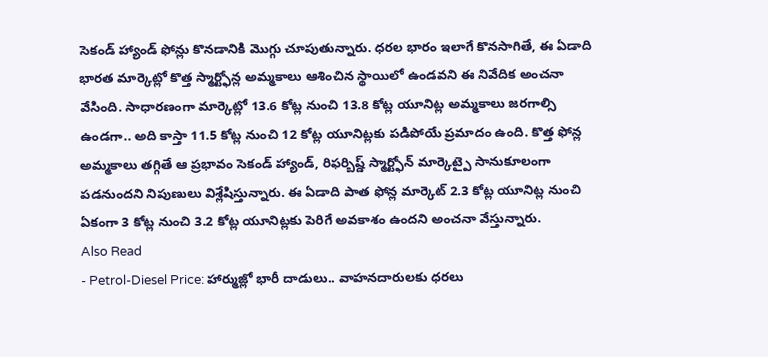సెకండ్ హ్యాండ్ ఫోన్లు కొనడానికి మొగ్గు చూపుతున్నారు. ధరల భారం ఇలాగే కొనసాగితే, ఈ ఏడాది భారత మార్కెట్లో కొత్త స్మార్ట్ఫోన్ల అమ్మకాలు ఆశించిన స్థాయిలో ఉండవని ఈ నివేదిక అంచనా వేసింది. సాధారణంగా మార్కెట్లో 13.6 కోట్ల నుంచి 13.8 కోట్ల యూనిట్ల అమ్మకాలు జరగాల్సి ఉండగా.. అది కాస్తా 11.5 కోట్ల నుంచి 12 కోట్ల యూనిట్లకు పడిపోయే ప్రమాదం ఉంది. కొత్త ఫోన్ల అమ్మకాలు తగ్గితే ఆ ప్రభావం సెకండ్ హ్యాండ్, రిఫర్బిష్డ్ స్మార్ట్ఫోన్ మార్కెట్పై సానుకూలంగా పడనుందని నిపుణులు విశ్లేషిస్తున్నారు. ఈ ఏడాది పాత ఫోన్ల మార్కెట్ 2.3 కోట్ల యూనిట్ల నుంచి ఏకంగా 3 కోట్ల నుంచి 3.2 కోట్ల యూనిట్లకు పెరిగే అవకాశం ఉందని అంచనా వేస్తున్నారు.
Also Read
- Petrol-Diesel Price: హార్ముజ్లో భారీ దాడులు.. వాహనదారులకు ధరలు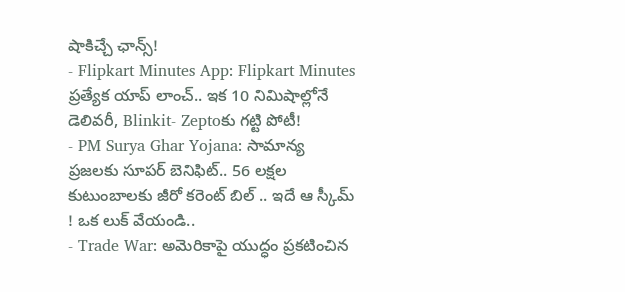షాకిచ్చే ఛాన్స్!
- Flipkart Minutes App: Flipkart Minutes ప్రత్యేక యాప్ లాంచ్.. ఇక 10 నిమిషాల్లోనే డెలివరీ, Blinkit- Zeptoకు గట్టి పోటీ!
- PM Surya Ghar Yojana: సామాన్య ప్రజలకు సూపర్ బెనిఫిట్.. 56 లక్షల కుటుంబాలకు జీరో కరెంట్ బిల్ .. ఇదే ఆ స్కీమ్ ! ఒక లుక్ వేయండి..
- Trade War: అమెరికాపై యుద్ధం ప్రకటించిన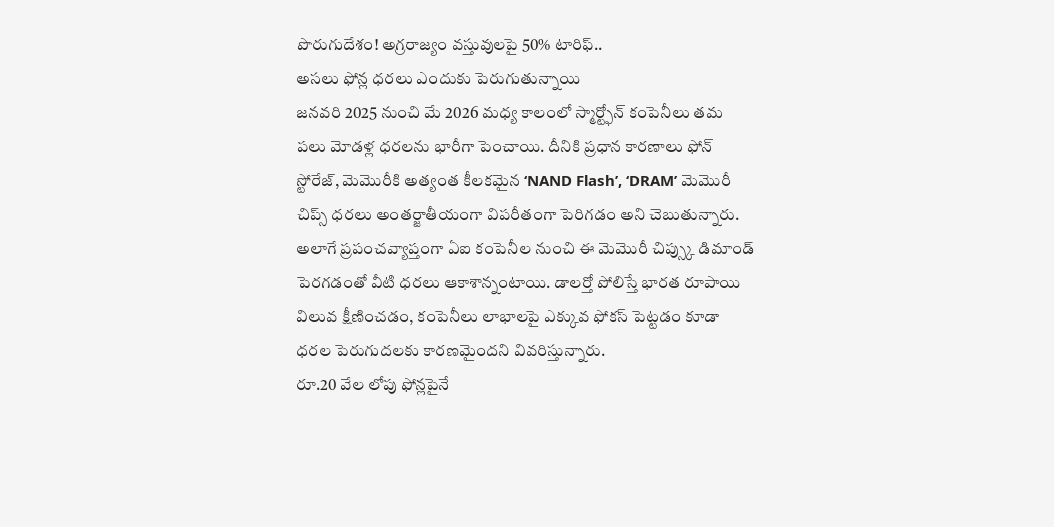పొరుగుదేశం! అగ్రరాజ్యం వస్తువులపై 50% టారిఫ్..
అసలు ఫోన్ల ధరలు ఎందుకు పెరుగుతున్నాయి
జనవరి 2025 నుంచి మే 2026 మధ్య కాలంలో స్మార్ట్ఫోన్ కంపెనీలు తమ పలు మోడళ్ల ధరలను భారీగా పెంచాయి. దీనికి ప్రధాన కారణాలు ఫోన్ స్టోరేజ్, మెమొరీకి అత్యంత కీలకమైన ‘NAND Flash’, ‘DRAM’ మెమొరీ చిప్స్ ధరలు అంతర్జాతీయంగా విపరీతంగా పెరిగడం అని చెబుతున్నారు. అలాగే ప్రపంచవ్యాప్తంగా ఏఐ కంపెనీల నుంచి ఈ మెమొరీ చిప్స్కు డిమాండ్ పెరగడంతో వీటి ధరలు ఆకాశాన్నంటాయి. డాలర్తో పోలిస్తే భారత రూపాయి విలువ క్షీణించడం, కంపెనీలు లాభాలపై ఎక్కువ ఫోకస్ పెట్టడం కూడా ధరల పెరుగుదలకు కారణమైందని వివరిస్తున్నారు.
రూ.20 వేల లోపు ఫోన్లపైనే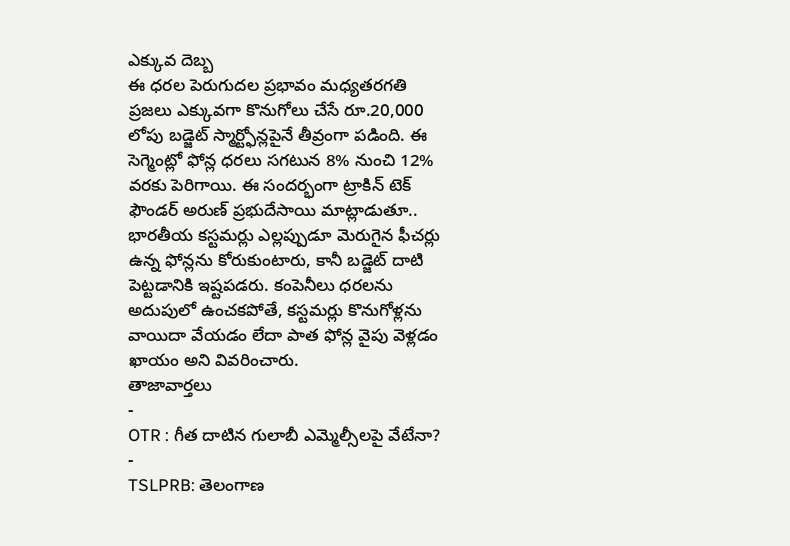ఎక్కువ దెబ్బ
ఈ ధరల పెరుగుదల ప్రభావం మధ్యతరగతి ప్రజలు ఎక్కువగా కొనుగోలు చేసే రూ.20,000 లోపు బడ్జెట్ స్మార్ట్ఫోన్లపైనే తీవ్రంగా పడింది. ఈ సెగ్మెంట్లో ఫోన్ల ధరలు సగటున 8% నుంచి 12% వరకు పెరిగాయి. ఈ సందర్భంగా ట్రాకిన్ టెక్ ఫౌండర్ అరుణ్ ప్రభుదేసాయి మాట్లాడుతూ.. భారతీయ కస్టమర్లు ఎల్లప్పుడూ మెరుగైన ఫీచర్లు ఉన్న ఫోన్లను కోరుకుంటారు, కానీ బడ్జెట్ దాటి పెట్టడానికి ఇష్టపడరు. కంపెనీలు ధరలను అదుపులో ఉంచకపోతే, కస్టమర్లు కొనుగోళ్లను వాయిదా వేయడం లేదా పాత ఫోన్ల వైపు వెళ్లడం ఖాయం అని వివరించారు.
తాజావార్తలు
-
OTR : గీత దాటిన గులాబీ ఎమ్మెల్సీలపై వేటేనా?
-
TSLPRB: తెలంగాణ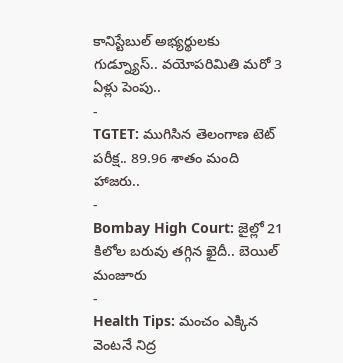కానిస్టేబుల్ అభ్యర్థులకు గుడ్న్యూస్.. వయోపరిమితి మరో 3 ఏళ్లు పెంపు..
-
TGTET: ముగిసిన తెలంగాణ టెట్ పరీక్ష.. 89.96 శాతం మంది హాజరు..
-
Bombay High Court: జైల్లో 21 కిలోల బరువు తగ్గిన ఖైదీ.. బెయిల్ మంజూరు
-
Health Tips: మంచం ఎక్కిన వెంటనే నిద్ర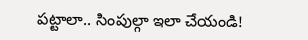పట్టాలా.. సింపుల్గా ఇలా చేయండి!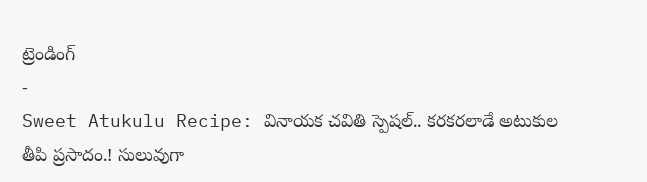ట్రెండింగ్
-
Sweet Atukulu Recipe: వినాయక చవితి స్పెషల్.. కరకరలాడే అటుకుల తీపి ప్రసాదం.! సులువుగా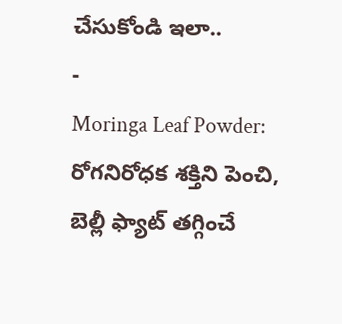చేసుకోండి ఇలా..
-
Moringa Leaf Powder: రోగనిరోధక శక్తిని పెంచి, బెల్లీ ఫ్యాట్ తగ్గించే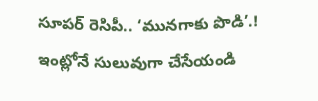సూపర్ రెసిపీ.. ‘మునగాకు పొడి’.! ఇంట్లోనే సులువుగా చేసేయండి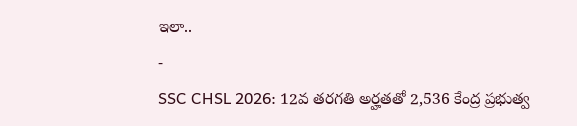ఇలా..
-
SSC CHSL 2026: 12వ తరగతి అర్హతతో 2,536 కేంద్ర ప్రభుత్వ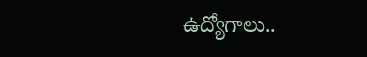ఉద్యోగాలు..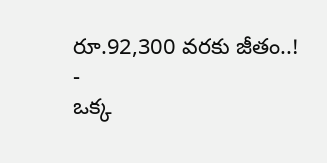రూ.92,300 వరకు జీతం..!
-
ఒక్క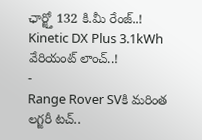ఛార్జ్తో 132 కి.మీ రేంజ్..! Kinetic DX Plus 3.1kWh వేరియంట్ లాంచ్..!
-
Range Rover SVకి మరింత లగ్జరీ టచ్..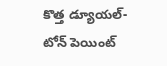కొత్త డ్యూయల్-టోన్ పెయింట్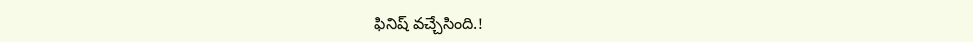ఫినిష్ వచ్చేసింది.!